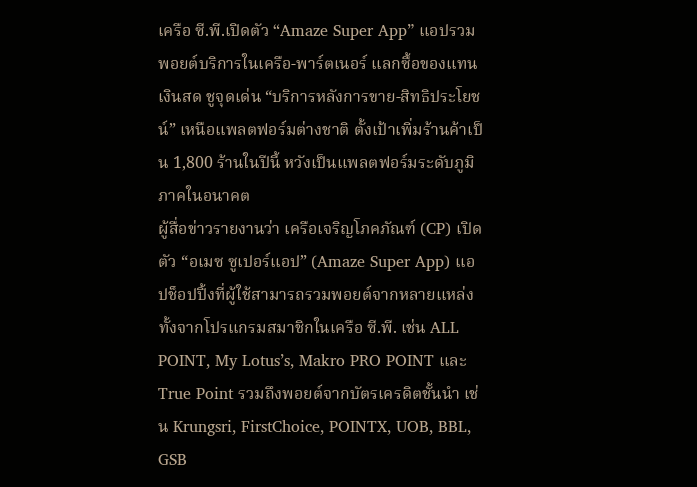เครือ ซี.พี.เปิดตัว “Amaze Super App” แอปรวมพอยต์บริการในเครือ-พาร์ตเนอร์ แลกซื้อของแทนเงินสด ชูจุดเด่น “บริการหลังการขาย-สิทธิประโยชน์” เหนือแพลตฟอร์มต่างชาติ ตั้งเป้าเพิ่มร้านค้าเป็น 1,800 ร้านในปีนี้ หวังเป็นแพลตฟอร์มระดับภูมิภาคในอนาคต
ผู้สื่อข่าวรายงานว่า เครือเจริญโภคภัณฑ์ (CP) เปิดตัว “อเมซ ซูเปอร์แอป” (Amaze Super App) แอปช็อปปิ้งที่ผู้ใช้สามารถรวมพอยต์จากหลายแหล่ง ทั้งจากโปรแกรมสมาชิกในเครือ ซี.พี. เช่น ALL POINT, My Lotus’s, Makro PRO POINT และ True Point รวมถึงพอยต์จากบัตรเครดิตชั้นนำ เช่น Krungsri, FirstChoice, POINTX, UOB, BBL, GSB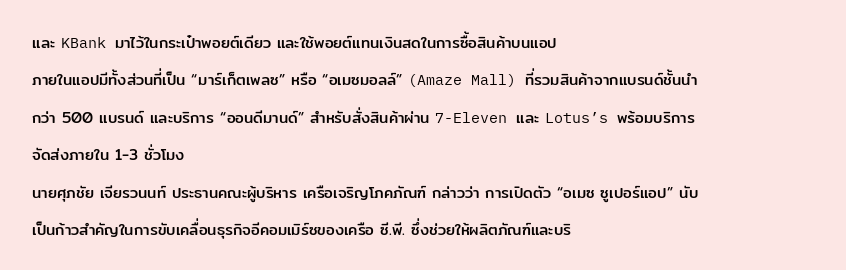และ KBank มาไว้ในกระเป๋าพอยต์เดียว และใช้พอยต์แทนเงินสดในการซื้อสินค้าบนแอป
ภายในแอปมีทั้งส่วนที่เป็น “มาร์เก็ตเพลซ” หรือ “อเมซมอลล์” (Amaze Mall) ที่รวมสินค้าจากแบรนด์ชั้นนำกว่า 500 แบรนด์ และบริการ “ออนดีมานด์” สำหรับสั่งสินค้าผ่าน 7-Eleven และ Lotus’s พร้อมบริการจัดส่งภายใน 1-3 ชั่วโมง
นายศุภชัย เจียรวนนท์ ประธานคณะผู้บริหาร เครือเจริญโภคภัณฑ์ กล่าวว่า การเปิดตัว “อเมซ ซูเปอร์แอป” นับเป็นก้าวสำคัญในการขับเคลื่อนธุรกิจอีคอมเมิร์ซของเครือ ซี.พี. ซึ่งช่วยให้ผลิตภัณฑ์และบริ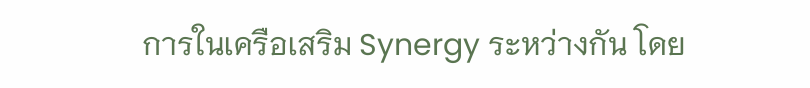การในเครือเสริม Synergy ระหว่างกัน โดย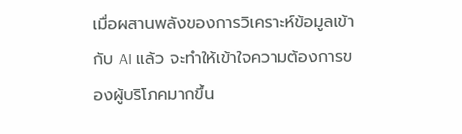เมื่อผสานพลังของการวิเคราะห์ข้อมูลเข้ากับ AI แล้ว จะทำให้เข้าใจความต้องการของผู้บริโภคมากขึ้น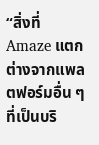“สิ่งที่ Amaze แตกต่างจากแพลตฟอร์มอื่น ๆ ที่เป็นบริ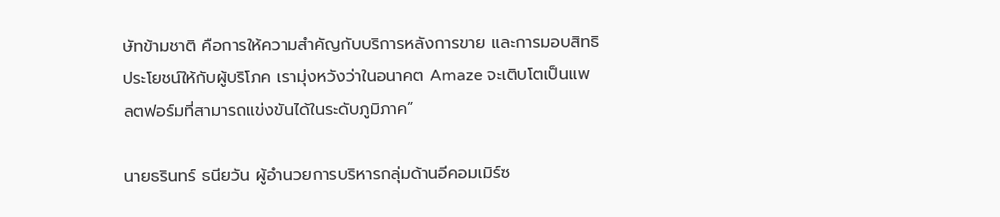ษัทข้ามชาติ คือการให้ความสำคัญกับบริการหลังการขาย และการมอบสิทธิประโยชน์ให้กับผู้บริโภค เรามุ่งหวังว่าในอนาคต Amaze จะเติบโตเป็นแพลตฟอร์มที่สามารถแข่งขันได้ในระดับภูมิภาค”

นายธรินทร์ ธนียวัน ผู้อำนวยการบริหารกลุ่มด้านอีคอมเมิร์ซ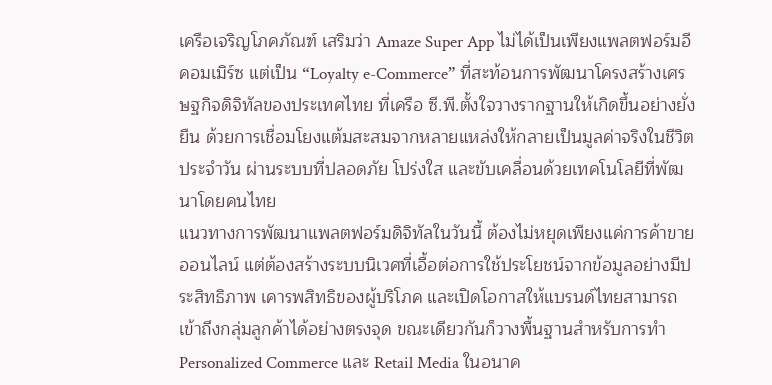เครือเจริญโภคภัณฑ์ เสริมว่า Amaze Super App ไม่ได้เป็นเพียงแพลตฟอร์มอีคอมเมิร์ซ แต่เป็น “Loyalty e-Commerce” ที่สะท้อนการพัฒนาโครงสร้างเศรษฐกิจดิจิทัลของประเทศไทย ที่เครือ ซี.พี.ตั้งใจวางรากฐานให้เกิดขึ้นอย่างยั่งยืน ด้วยการเชื่อมโยงแต้มสะสมจากหลายแหล่งให้กลายเป็นมูลค่าจริงในชีวิตประจำวัน ผ่านระบบที่ปลอดภัย โปร่งใส และขับเคลื่อนด้วยเทคโนโลยีที่พัฒนาโดยคนไทย
แนวทางการพัฒนาแพลตฟอร์มดิจิทัลในวันนี้ ต้องไม่หยุดเพียงแค่การค้าขายออนไลน์ แต่ต้องสร้างระบบนิเวศที่เอื้อต่อการใช้ประโยชน์จากข้อมูลอย่างมีประสิทธิภาพ เคารพสิทธิของผู้บริโภค และเปิดโอกาสให้แบรนด์ไทยสามารถเข้าถึงกลุ่มลูกค้าได้อย่างตรงจุด ขณะเดียวกันก็วางพื้นฐานสำหรับการทำ Personalized Commerce และ Retail Media ในอนาค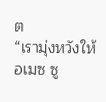ต
“เรามุ่งหวังให้อเมซ ซู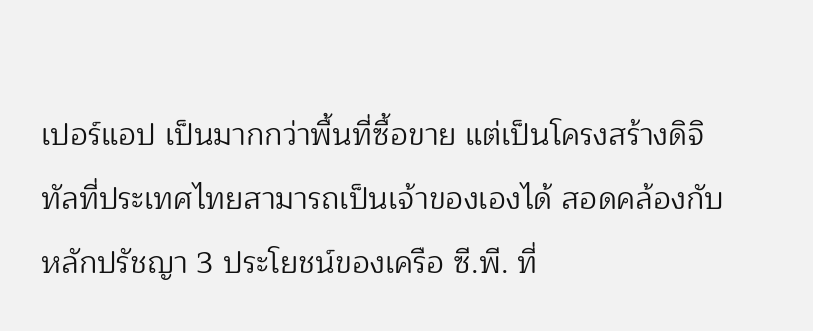เปอร์แอป เป็นมากกว่าพื้นที่ซื้อขาย แต่เป็นโครงสร้างดิจิทัลที่ประเทศไทยสามารถเป็นเจ้าของเองได้ สอดคล้องกับหลักปรัชญา 3 ประโยชน์ของเครือ ซี.พี. ที่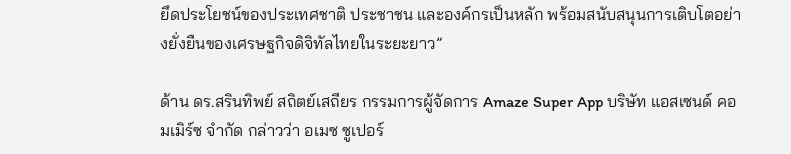ยึดประโยชน์ของประเทศชาติ ประชาชน และองค์กรเป็นหลัก พร้อมสนับสนุนการเติบโตอย่างยั่งยืนของเศรษฐกิจดิจิทัลไทยในระยะยาว”

ด้าน ดร.สรินทิพย์ สถิตย์เสถียร กรรมการผู้จัดการ Amaze Super App บริษัท แอสเซนด์ คอมเมิร์ซ จำกัด กล่าวว่า อเมซ ซูเปอร์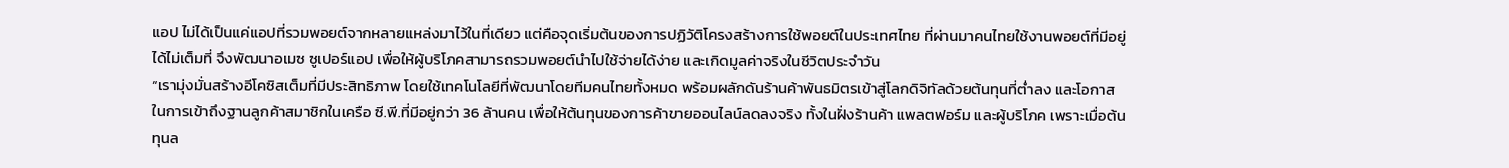แอป ไม่ได้เป็นแค่แอปที่รวมพอยต์จากหลายแหล่งมาไว้ในที่เดียว แต่คือจุดเริ่มต้นของการปฏิวัติโครงสร้างการใช้พอยต์ในประเทศไทย ที่ผ่านมาคนไทยใช้งานพอยต์ที่มีอยู่ได้ไม่เต็มที่ จึงพัฒนาอเมซ ซูเปอร์แอป เพื่อให้ผู้บริโภคสามารถรวมพอยต์นำไปใช้จ่ายได้ง่าย และเกิดมูลค่าจริงในชีวิตประจำวัน
“เรามุ่งมั่นสร้างอีโคซิสเต็มที่มีประสิทธิภาพ โดยใช้เทคโนโลยีที่พัฒนาโดยทีมคนไทยทั้งหมด พร้อมผลักดันร้านค้าพันธมิตรเข้าสู่โลกดิจิทัลด้วยต้นทุนที่ต่ำลง และโอกาสในการเข้าถึงฐานลูกค้าสมาชิกในเครือ ซี.พี.ที่มีอยู่กว่า 36 ล้านคน เพื่อให้ต้นทุนของการค้าขายออนไลน์ลดลงจริง ทั้งในฝั่งร้านค้า แพลตฟอร์ม และผู้บริโภค เพราะเมื่อต้นทุนล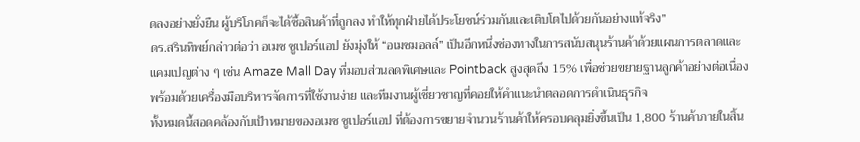ดลงอย่างยั่งยืน ผู้บริโภคก็จะได้ซื้อสินค้าที่ถูกลง ทำให้ทุกฝ่ายได้ประโยชน์ร่วมกันและเติบโตไปด้วยกันอย่างแท้จริง”
ดร.สรินทิพย์กล่าวต่อว่า อเมซ ซูเปอร์แอป ยังมุ่งให้ “อเมซมอลล์” เป็นอีกหนึ่งช่องทางในการสนับสนุนร้านค้าด้วยแผนการตลาดและแคมเปญต่าง ๆ เช่น Amaze Mall Day ที่มอบส่วนลดพิเศษและ Pointback สูงสุดถึง 15% เพื่อช่วยขยายฐานลูกค้าอย่างต่อเนื่อง พร้อมด้วยเครื่องมือบริหารจัดการที่ใช้งานง่าย และทีมงานผู้เชี่ยวชาญที่คอยให้คำแนะนำตลอดการดำเนินธุรกิจ
ทั้งหมดนี้สอดคล้องกับเป้าหมายของอเมซ ซูเปอร์แอป ที่ต้องการขยายจำนวนร้านค้าให้ครอบคลุมยิ่งขึ้นเป็น 1,800 ร้านค้าภายในสิ้น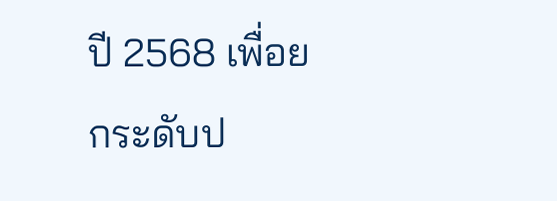ปี 2568 เพื่อยกระดับป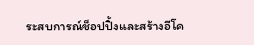ระสบการณ์ช็อปปิ้งและสร้างอีโค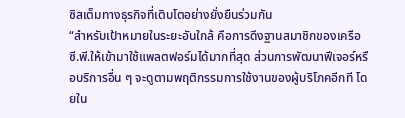ซิสเต็มทางธุรกิจที่เติบโตอย่างยั่งยืนร่วมกัน
“สำหรับเป้าหมายในระยะอันใกล้ คือการดึงฐานสมาชิกของเครือ ซี.พี.ให้เข้ามาใช้แพลตฟอร์มได้มากที่สุด ส่วนการพัฒนาฟีเจอร์หรือบริการอื่น ๆ จะดูตามพฤติกรรมการใช้งานของผู้บริโภคอีกที โดยใน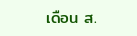เดือน ส.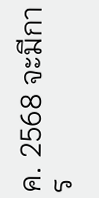ค. 2568 จะมีการ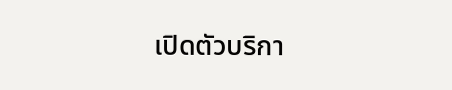เปิดตัวบริกา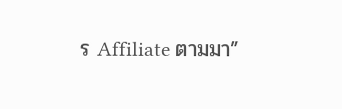ร Affiliate ตามมา”